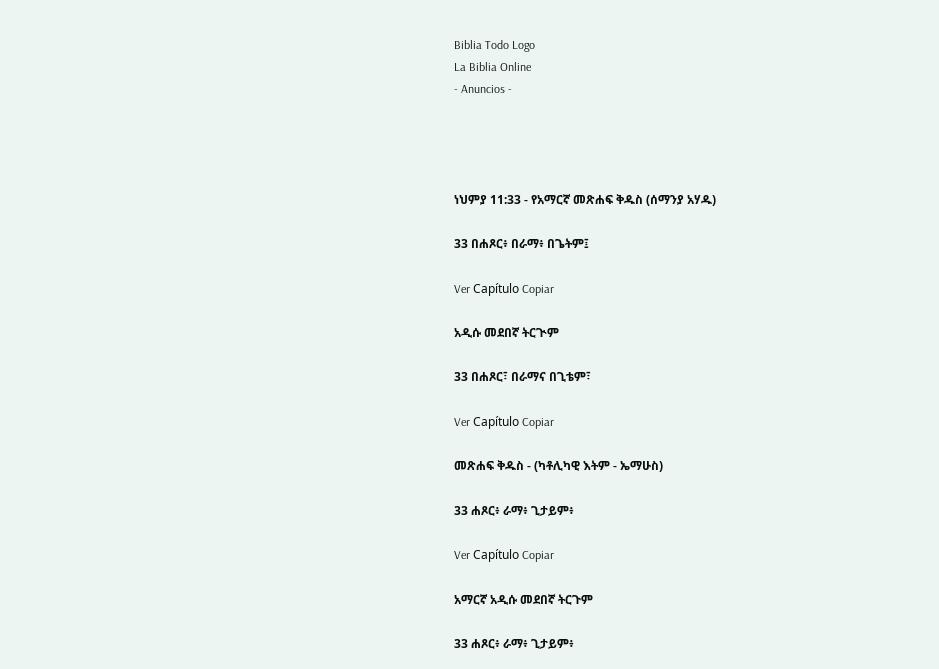Biblia Todo Logo
La Biblia Online
- Anuncios -




ነህምያ 11:33 - የአማርኛ መጽሐፍ ቅዱስ (ሰማንያ አሃዱ)

33 በሐጾር፥ በራማ፥ በጌትም፤

Ver Capítulo Copiar

አዲሱ መደበኛ ትርጒም

33 በሐጾር፣ በራማና በጊቴም፣

Ver Capítulo Copiar

መጽሐፍ ቅዱስ - (ካቶሊካዊ እትም - ኤማሁስ)

33 ሐጾር፥ ራማ፥ ጊታይም፥

Ver Capítulo Copiar

አማርኛ አዲሱ መደበኛ ትርጉም

33 ሐጾር፥ ራማ፥ ጊታይም፥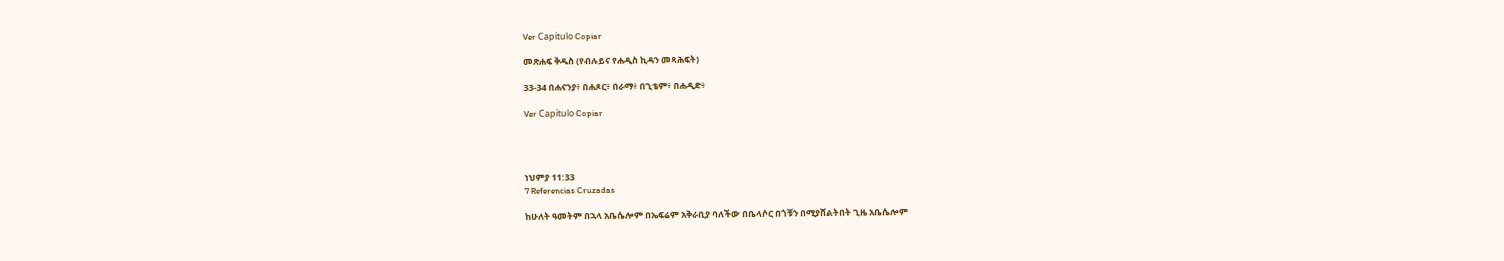Ver Capítulo Copiar

መጽሐፍ ቅዱስ (የብሉይና የሐዲስ ኪዳን መጻሕፍት)

33-34 በሐናንያ፥ በሐጾር፥ በራማ፥ በጊቴም፥ በሐዲድ፥

Ver Capítulo Copiar




ነህምያ 11:33
7 Referencias Cruzadas

ከሁለት ዓመትም በኋላ አቤሴሎም በኤፍሬም አቅራቢያ ባለችው በቤላሶር በጎቹን በሚያሸልትበት ጊዜ አቤሴሎም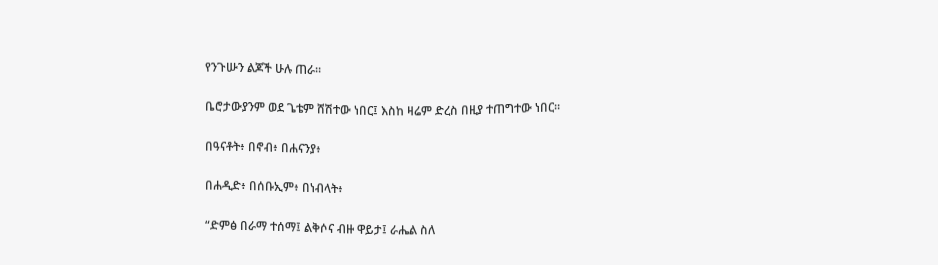የንጉሡን ልጆች ሁሉ ጠራ።


ቤሮታውያንም ወደ ጌቴም ሸሽተው ነበር፤ እስከ ዛሬም ድረስ በዚያ ተጠግተው ነበር።


በዓናቶት፥ በኖብ፥ በሐናንያ፥


በሐዲድ፥ በሰቡኢም፥ በነብላት፥


“ድምፅ በራማ ተሰማ፤ ልቅሶና ብዙ ዋይታ፤ ራሔል ስለ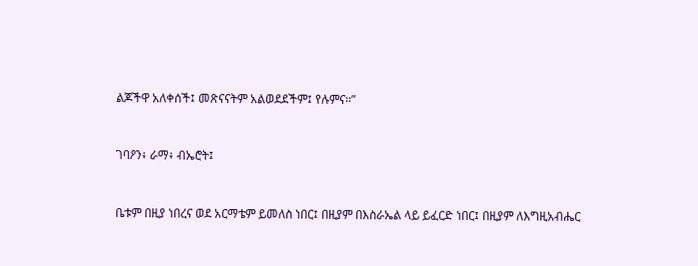ልጆችዋ አለቀሰች፤ መጽናናትም አልወደደችም፤ የሉምና።”


ገባዖን፥ ራማ፥ ብኤሮት፤


ቤቱም በዚያ ነበረና ወደ አርማቴም ይመለስ ነበር፤ በዚያም በእስራኤል ላይ ይፈርድ ነበር፤ በዚያም ለእግዚአብሔር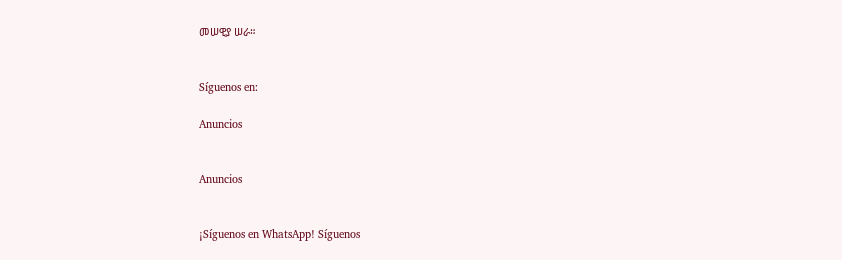መሠዊያ ሠራ።


Síguenos en:

Anuncios


Anuncios


¡Síguenos en WhatsApp! Síguenos